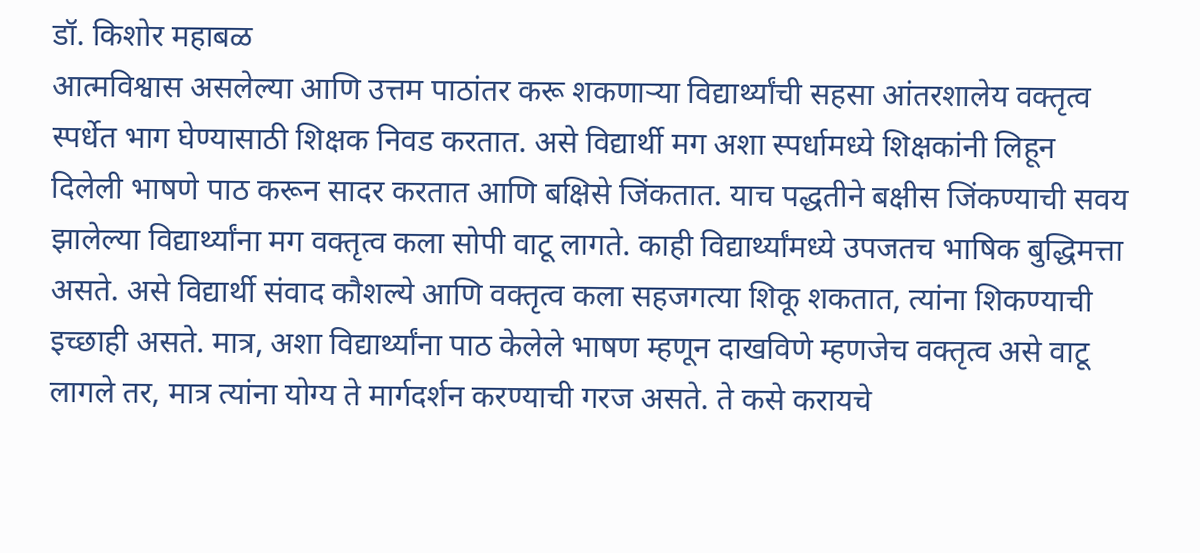डॉ. किशोर महाबळ
आत्मविश्वास असलेल्या आणि उत्तम पाठांतर करू शकणाऱ्या विद्यार्थ्यांची सहसा आंतरशालेय वक्तृत्व स्पर्धेत भाग घेण्यासाठी शिक्षक निवड करतात. असे विद्यार्थी मग अशा स्पर्धामध्ये शिक्षकांनी लिहून दिलेली भाषणे पाठ करून सादर करतात आणि बक्षिसे जिंकतात. याच पद्धतीने बक्षीस जिंकण्याची सवय झालेल्या विद्यार्थ्यांना मग वक्तृत्व कला सोपी वाटू लागते. काही विद्यार्थ्यांमध्ये उपजतच भाषिक बुद्धिमत्ता असते. असे विद्यार्थी संवाद कौशल्ये आणि वक्तृत्व कला सहजगत्या शिकू शकतात, त्यांना शिकण्याची इच्छाही असते. मात्र, अशा विद्यार्थ्यांना पाठ केलेले भाषण म्हणून दाखविणे म्हणजेच वक्तृत्व असे वाटू लागले तर, मात्र त्यांना योग्य ते मार्गदर्शन करण्याची गरज असते. ते कसे करायचे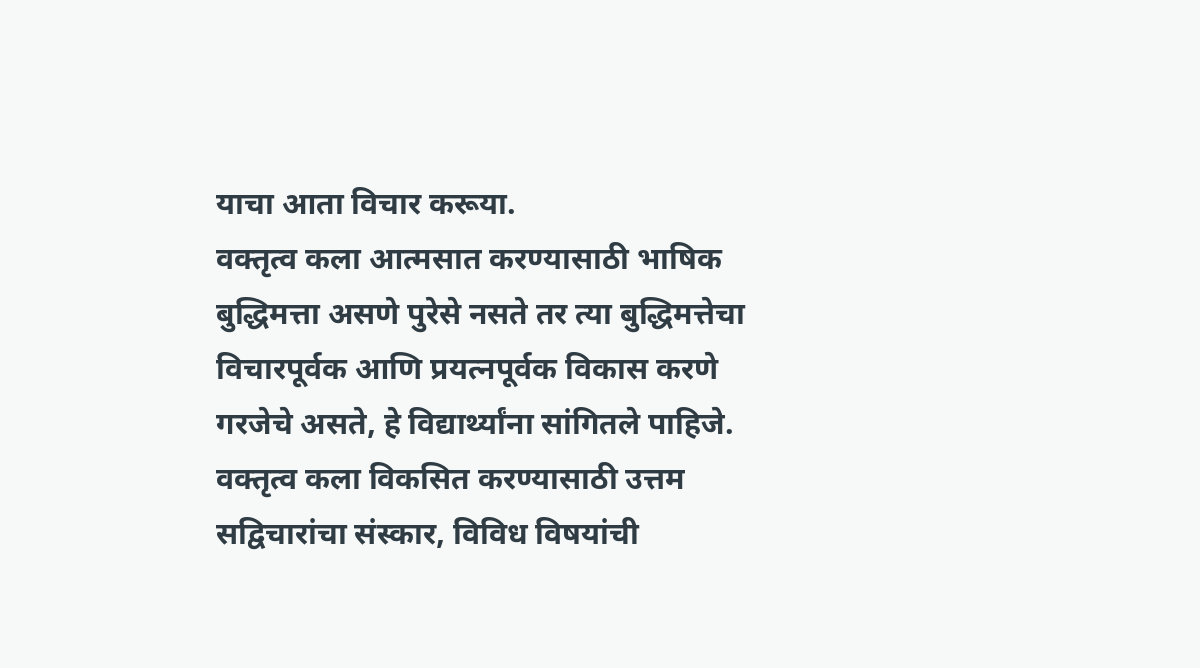याचा आता विचार करूया.
वक्तृत्व कला आत्मसात करण्यासाठी भाषिक बुद्धिमत्ता असणे पुरेसे नसते तर त्या बुद्धिमत्तेचा विचारपूर्वक आणि प्रयत्नपूर्वक विकास करणे गरजेचे असते, हे विद्यार्थ्यांना सांगितले पाहिजे. वक्तृत्व कला विकसित करण्यासाठी उत्तम सद्विचारांचा संस्कार, विविध विषयांची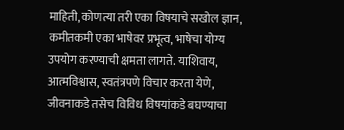माहिती, कोणत्या तरी एका विषयाचे सखोल ज्ञान, कमीतकमी एका भाषेवर प्रभूत्व, भाषेचा योग्य उपयोग करण्याची क्षमता लागते. याशिवाय, आत्मविश्वास, स्वतंत्रपणे विचार करता येणे, जीवनाकडे तसेच विविध विषयांकडे बघण्याचा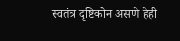स्वतंत्र दृष्टिकोन असणे हेही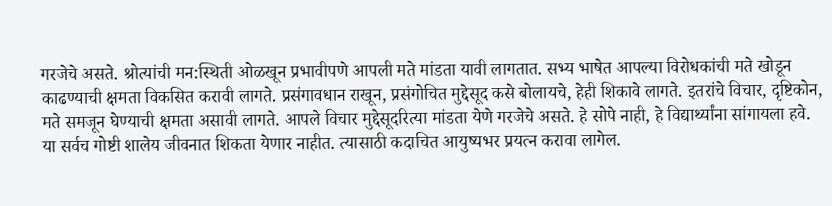गरजेचे असते. श्रोत्यांची मन:स्थिती ओळखून प्रभावीपणे आपली मते मांडता यावी लागतात. सभ्य भाषेत आपल्या विरोधकांची मते खोडून काढण्याची क्षमता विकसित करावी लागते. प्रसंगावधान राखून, प्रसंगोचित मुद्देसूद कसे बोलायचे, हेही शिकावे लागते. इतरांचे विचार, दृष्टिकोन, मते समजून घेण्याची क्षमता असावी लागते. आपले विचार मुद्देसूदरित्या मांडता येणे गरजेचे असते. हे सोपे नाही, हे विद्यार्थ्यांना सांगायला हवे.
या सर्वच गोष्टी शालेय जीवनात शिकता येणार नाहीत. त्यासाठी कदाचित आयुष्यभर प्रयत्न करावा लागेल.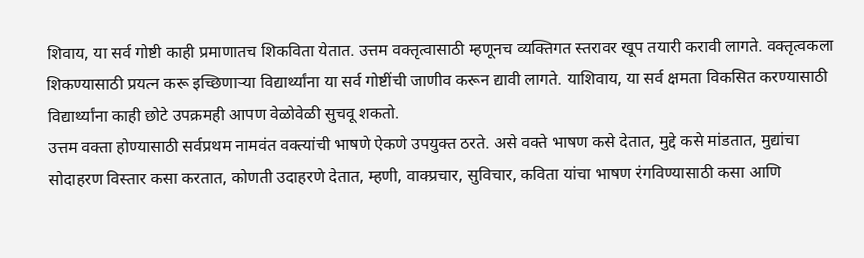शिवाय, या सर्व गोष्टी काही प्रमाणातच शिकविता येतात. उत्तम वक्तृत्वासाठी म्हणूनच व्यक्तिगत स्तरावर खूप तयारी करावी लागते. वक्तृत्वकला शिकण्यासाठी प्रयत्न करू इच्छिणाऱ्या विद्यार्थ्यांना या सर्व गोष्टींची जाणीव करून द्यावी लागते. याशिवाय, या सर्व क्षमता विकसित करण्यासाठी विद्यार्थ्यांना काही छोटे उपक्रमही आपण वेळोवेळी सुचवू शकतो.
उत्तम वक्ता होण्यासाठी सर्वप्रथम नामवंत वक्त्यांची भाषणे ऐकणे उपयुक्त ठरते. असे वक्ते भाषण कसे देतात, मुद्दे कसे मांडतात, मुद्यांचा सोदाहरण विस्तार कसा करतात, कोणती उदाहरणे देतात, म्हणी, वाक्प्रचार, सुविचार, कविता यांचा भाषण रंगविण्यासाठी कसा आणि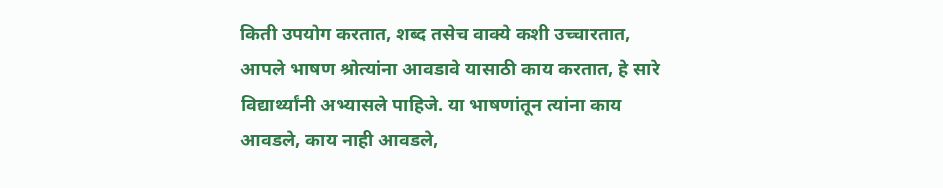किती उपयोग करतात, शब्द तसेच वाक्ये कशी उच्चारतात, आपले भाषण श्रोत्यांना आवडावे यासाठी काय करतात, हे सारे विद्यार्थ्यांनी अभ्यासले पाहिजे. या भाषणांतून त्यांना काय आवडले, काय नाही आवडले,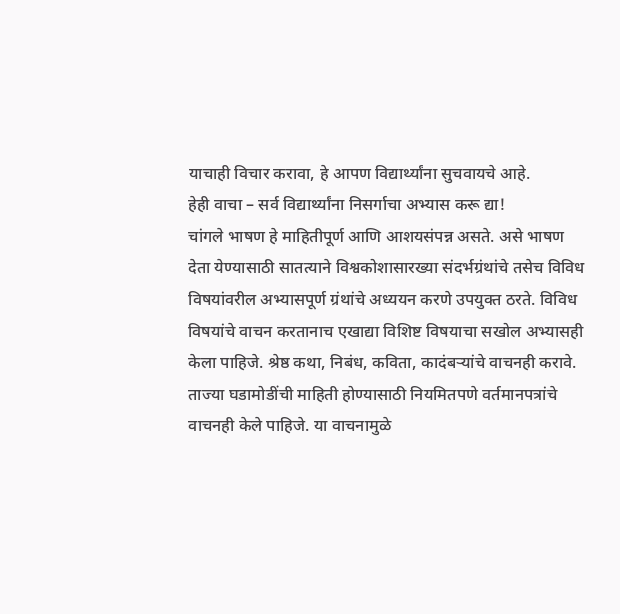याचाही विचार करावा, हे आपण विद्यार्थ्यांना सुचवायचे आहे.
हेही वाचा – सर्व विद्यार्थ्यांना निसर्गाचा अभ्यास करू द्या!
चांगले भाषण हे माहितीपूर्ण आणि आशयसंपन्न असते. असे भाषण देता येण्यासाठी सातत्याने विश्वकोशासारख्या संदर्भग्रंथांचे तसेच विविध विषयांवरील अभ्यासपूर्ण ग्रंथांचे अध्ययन करणे उपयुक्त ठरते. विविध विषयांचे वाचन करतानाच एखाद्या विशिष्ट विषयाचा सखोल अभ्यासही केला पाहिजे. श्रेष्ठ कथा, निबंध, कविता, कादंबऱ्यांचे वाचनही करावे. ताज्या घडामोडींची माहिती होण्यासाठी नियमितपणे वर्तमानपत्रांचे वाचनही केले पाहिजे. या वाचनामुळे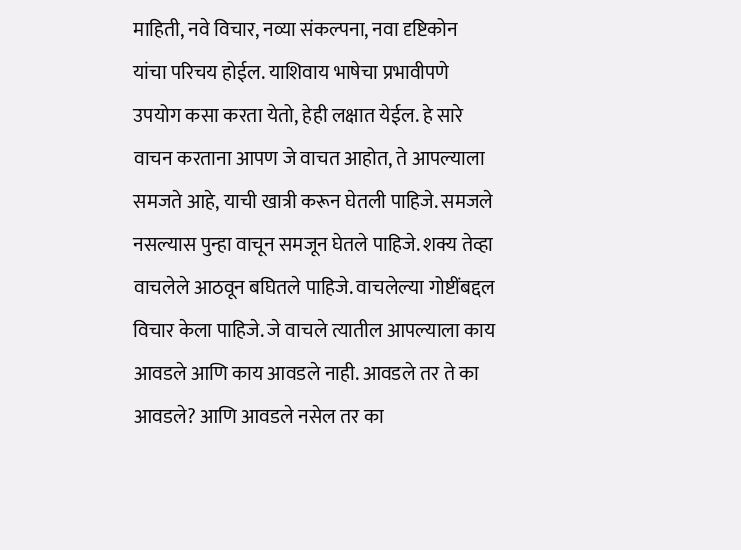माहिती, नवे विचार, नव्या संकल्पना, नवा दृष्टिकोन यांचा परिचय होईल. याशिवाय भाषेचा प्रभावीपणे उपयोग कसा करता येतो, हेही लक्षात येईल. हे सारे वाचन करताना आपण जे वाचत आहोत, ते आपल्याला समजते आहे, याची खात्री करून घेतली पाहिजे. समजले नसल्यास पुन्हा वाचून समजून घेतले पाहिजे. शक्य तेव्हा वाचलेले आठवून बघितले पाहिजे. वाचलेल्या गोष्टींबद्दल विचार केला पाहिजे. जे वाचले त्यातील आपल्याला काय आवडले आणि काय आवडले नाही. आवडले तर ते का आवडले? आणि आवडले नसेल तर का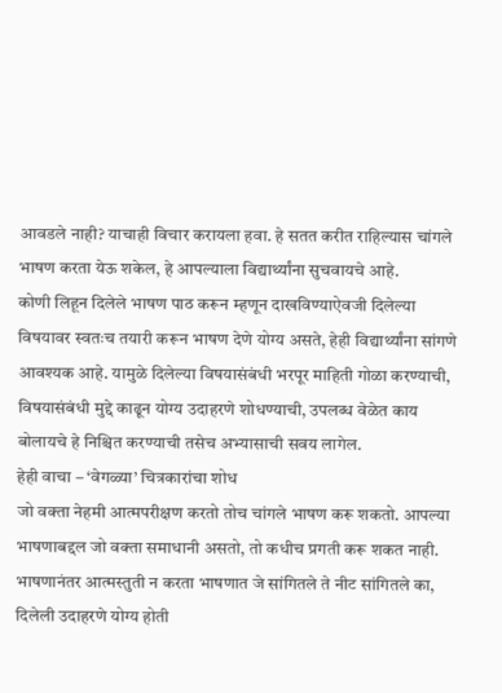आवडले नाही? याचाही विचार करायला हवा. हे सतत करीत राहिल्यास चांगले भाषण करता येऊ शकेल, हे आपल्याला विद्यार्थ्यांना सुचवायचे आहे.
कोणी लिहून दिलेले भाषण पाठ करून म्हणून दाखविण्याऐवजी दिलेल्या विषयावर स्वतःच तयारी करून भाषण देणे योग्य असते, हेही विद्यार्थ्यांना सांगणे आवश्यक आहे. यामुळे दिलेल्या विषयासंबंधी भरपूर माहिती गोळा करण्याची, विषयासंबंधी मुद्दे काढून योग्य उदाहरणे शोधण्याची, उपलब्ध वेळेत काय बोलायचे हे निश्चित करण्याची तसेच अभ्यासाची सवय लागेल.
हेही वाचा – ‘वेगळ्या’ चित्रकारांचा शोध
जो वक्ता नेहमी आत्मपरीक्षण करतो तोच चांगले भाषण करू शकतो. आपल्या भाषणाबद्दल जो वक्ता समाधानी असतो, तो कधीच प्रगती करू शकत नाही. भाषणानंतर आत्मस्तुती न करता भाषणात जे सांगितले ते नीट सांगितले का, दिलेली उदाहरणे योग्य होती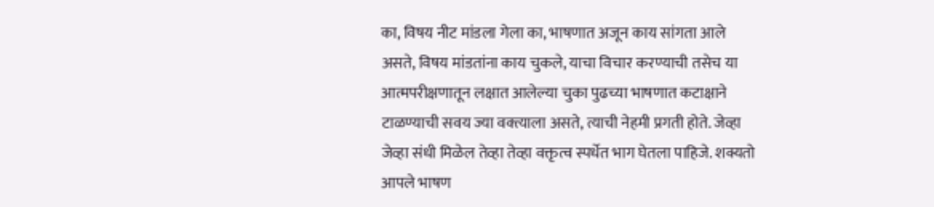का, विषय नीट मांडला गेला का, भाषणात अजून काय सांगता आले असते, विषय मांडतांना काय चुकले, याचा विचार करण्याची तसेच या आत्मपरीक्षणातून लक्षात आलेल्या चुका पुढच्या भाषणात कटाक्षाने टाळण्याची सवय ज्या वक्त्याला असते, त्याची नेहमी प्रगती होते. जेव्हा जेव्हा संधी मिळेल तेव्हा तेव्हा वक्तृत्व स्पर्धेत भाग घेतला पाहिजे. शक्यतो आपले भाषण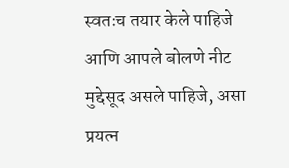स्वतःच तयार केले पाहिजे आणि आपले बोलणे नीट मुद्देसूद असले पाहिजे, असा प्रयत्न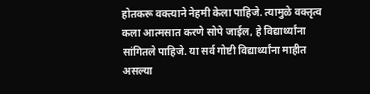होतकरू वक्त्याने नेहमी केला पाहिजे. त्यामुळे वक्तृत्व कला आत्मसात करणे सोपे जाईल, हे विद्यार्थ्यांना सांगितले पाहिजे. या सर्व गोष्टी विद्यार्थ्यांना माहीत असल्या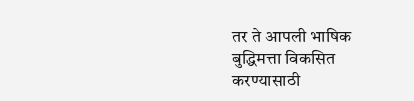तर ते आपली भाषिक बुद्धिमत्ता विकसित करण्यासाठी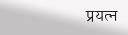प्रयत्न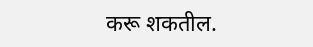करू शकतील.